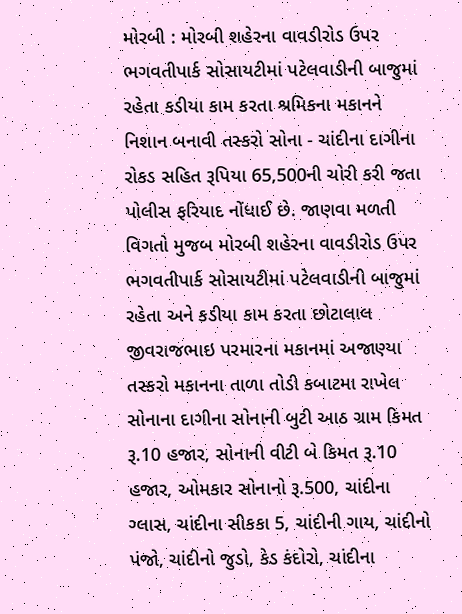મોરબી : મોરબી શહેરના વાવડીરોડ ઉપર ભગવતીપાર્ક સોસાયટીમાં પટેલવાડીની બાજુમાં રહેતા કડીયા કામ કરતા શ્રમિકના મકાનને નિશાન બનાવી તસ્કરો સોના - ચાંદીના દાગીના રોકડ સહિત રૂપિયા 65,500ની ચોરી કરી જતા પોલીસ ફરિયાદ નોંધાઈ છે. જાણવા મળતી વિગતો મુજબ મોરબી શહેરના વાવડીરોડ ઉપર ભગવતીપાર્ક સોસાયટીમાં પટેલવાડીની બાજુમાં રહેતા અને કડીયા કામ કરતા છોટાલાલ જીવરાજભાઇ પરમારના મકાનમાં અજાણ્યા તસ્કરો મકાનના તાળા તોડી કબાટમા રાખેલ સોનાના દાગીના સોનાની બુટી આઠ ગ્રામ કિમત રૂ.10 હજાર, સોનાની વીટી બે કિમત રૂ.10 હજાર, ઓમકાર સોનાનો રૂ.500, ચાંદીના ગ્લાસ, ચાંદીના સીકકા 5, ચાંદીની ગાય, ચાંદીનો પંજો, ચાંદીનો જુડો, કેડ કંદોરો, ચાંદીના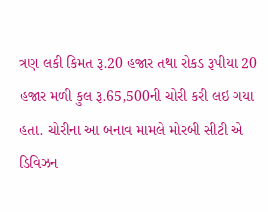ત્રણ લકી કિમત રૂ.20 હજાર તથા રોકડ રૂપીયા 20 હજાર મળી કુલ રૂ.65,500ની ચોરી કરી લઇ ગયા હતા. ચોરીના આ બનાવ મામલે મોરબી સીટી એ ડિવિઝન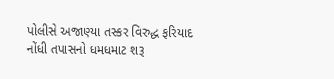પોલીસે અજાણ્યા તસ્કર વિરુદ્ધ ફરિયાદ નોંધી તપાસનો ધમધમાટ શરૂ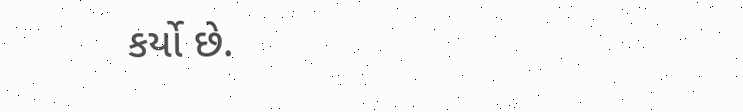કર્યો છે.